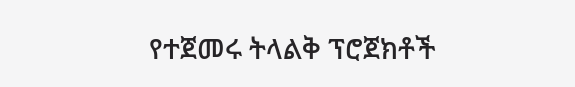የተጀመሩ ትላልቅ ፕሮጀክቶች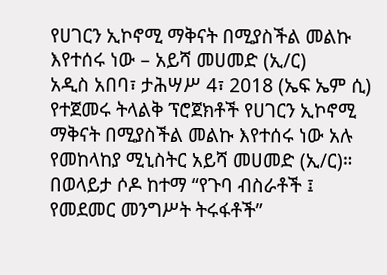የሀገርን ኢኮኖሚ ማቅናት በሚያስችል መልኩ እየተሰሩ ነው – አይሻ መሀመድ (ኢ/ር)
አዲስ አበባ፣ ታሕሣሥ 4፣ 2018 (ኤፍ ኤም ሲ) የተጀመሩ ትላልቅ ፕሮጀክቶች የሀገርን ኢኮኖሚ ማቅናት በሚያስችል መልኩ እየተሰሩ ነው አሉ የመከላከያ ሚኒስትር አይሻ መሀመድ (ኢ/ር)።
በወላይታ ሶዶ ከተማ “የጉባ ብስራቶች ፤ የመደመር መንግሥት ትሩፋቶች”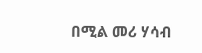በሚል መሪ ሃሳብ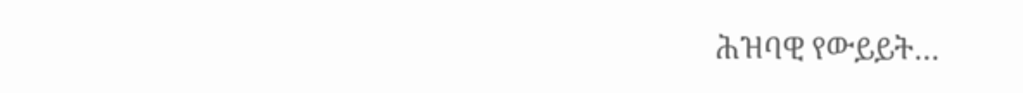ሕዝባዊ የውይይት…